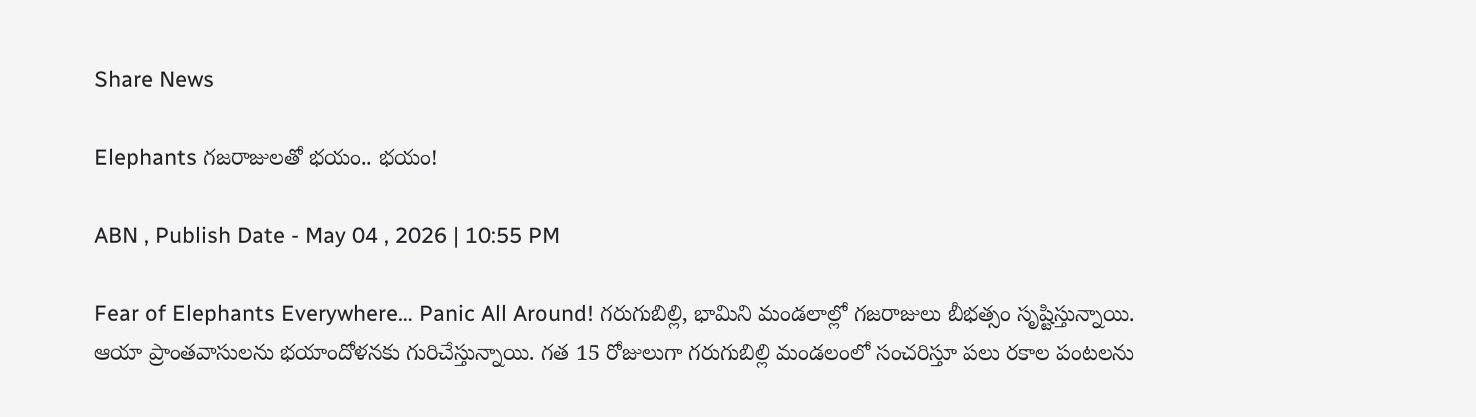Share News

Elephants గజరాజులతో భయం.. భయం!

ABN , Publish Date - May 04 , 2026 | 10:55 PM

Fear of Elephants Everywhere… Panic All Around! గరుగుబిల్లి, భామిని మండలాల్లో గజరాజులు బీభత్సం సృష్టిస్తున్నాయి. ఆయా ప్రాంతవాసులను భయాందోళనకు గురిచేస్తున్నాయి. గత 15 రోజులుగా గరుగుబిల్లి మండలంలో సంచరిస్తూ పలు రకాల పంటలను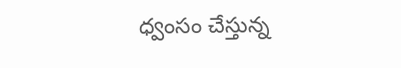ధ్వంసం చేస్తున్న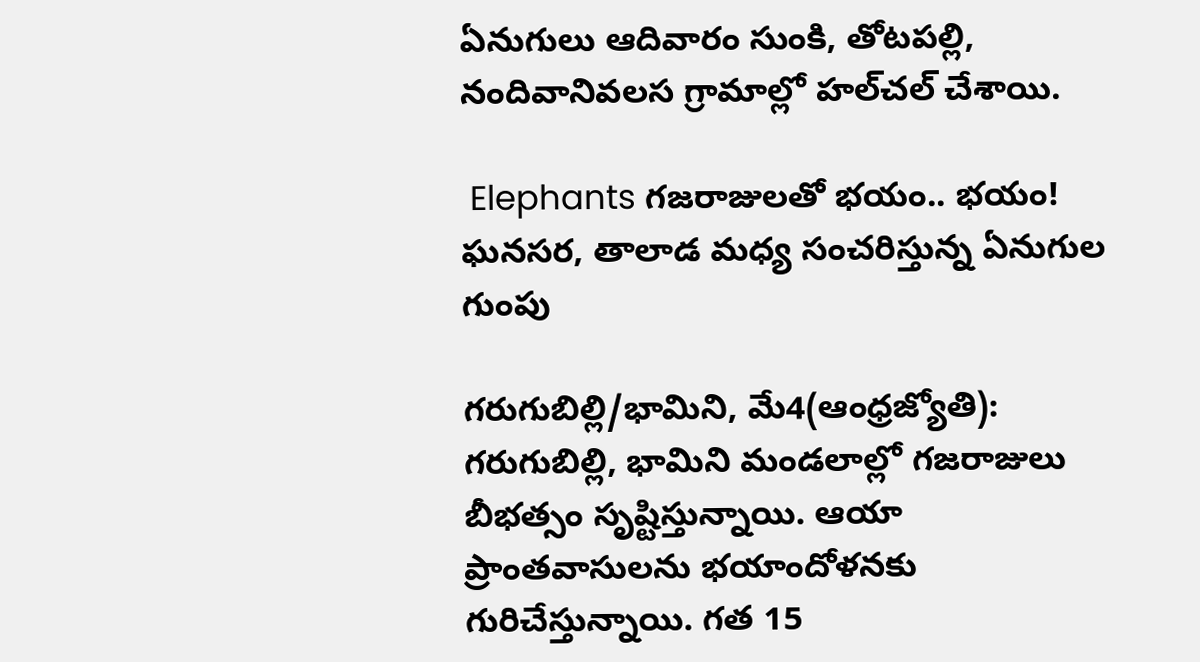ఏనుగులు ఆదివారం సుంకి, తోటపల్లి, నందివానివలస గ్రామాల్లో హల్‌చల్‌ చేశాయి.

 Elephants గజరాజులతో భయం.. భయం!
ఘనసర, తాలాడ మధ్య సంచరిస్తున్న ఏనుగుల గుంపు

గరుగుబిల్లి/భామిని, మే4(ఆంధ్రజ్యోతి): గరుగుబిల్లి, భామిని మండలాల్లో గజరాజులు బీభత్సం సృష్టిస్తున్నాయి. ఆయా ప్రాంతవాసులను భయాందోళనకు గురిచేస్తున్నాయి. గత 15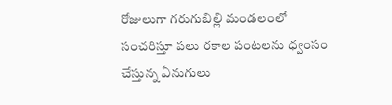రోజులుగా గరుగుబిల్లి మండలంలో సంచరిస్తూ పలు రకాల పంటలను ధ్వంసం చేస్తున్న ఏనుగులు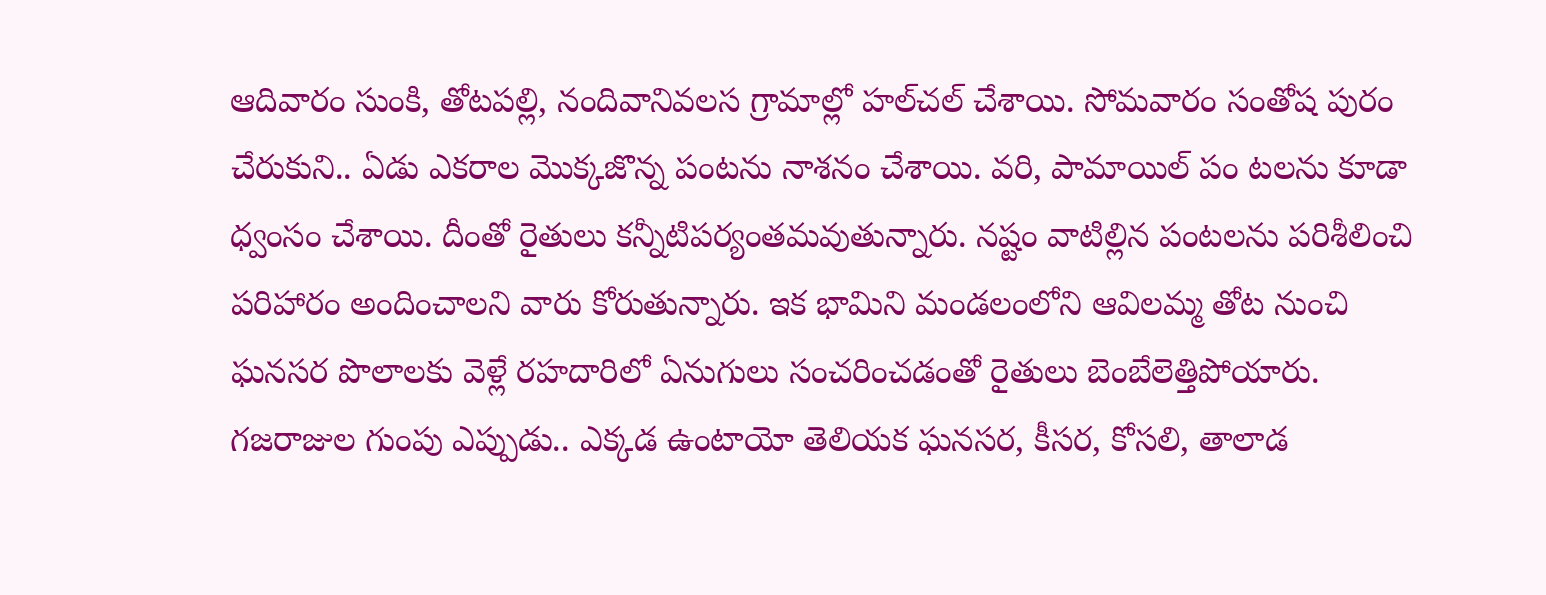ఆదివారం సుంకి, తోటపల్లి, నందివానివలస గ్రామాల్లో హల్‌చల్‌ చేశాయి. సోమవారం సంతోష పురం చేరుకుని.. ఏడు ఎకరాల మొక్కజొన్న పంటను నాశనం చేశాయి. వరి, పామాయిల్‌ పం టలను కూడా ధ్వంసం చేశాయి. దీంతో రైతులు కన్నీటిపర్యంతమవుతున్నారు. నష్టం వాటిల్లిన పంటలను పరిశీలించి పరిహారం అందించాలని వారు కోరుతున్నారు. ఇక భామిని మండలంలోని ఆవిలమ్మ తోట నుంచి ఘనసర పొలాలకు వెళ్లే రహదారిలో ఏనుగులు సంచరించడంతో రైతులు బెంబేలెత్తిపోయారు. గజరాజుల గుంపు ఎప్పుడు.. ఎక్కడ ఉంటాయో తెలియక ఘనసర, కీసర, కోసలి, తాలాడ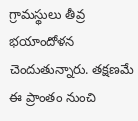గ్రామస్థులు తీవ్ర భయాందోళన చెందుతున్నారు. తక్షణమే ఈ ప్రాంతం నుంచి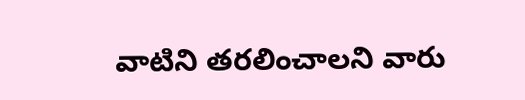వాటిని తరలించాలని వారు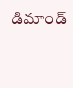డిమాండ్‌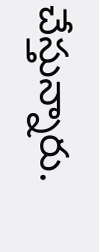చేస్తున్నారు.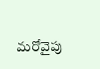మరోవైపు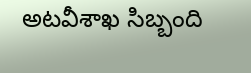అటవీశాఖ సిబ్బంది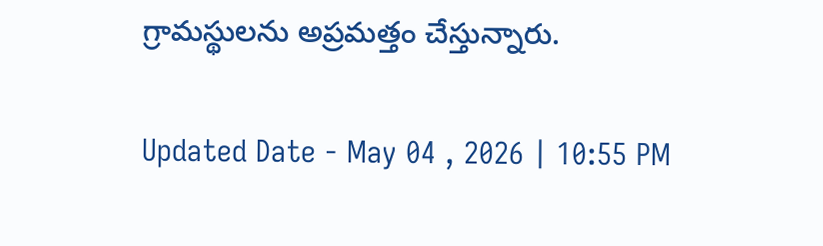గ్రామస్థులను అప్రమత్తం చేస్తున్నారు.

Updated Date - May 04 , 2026 | 10:55 PM